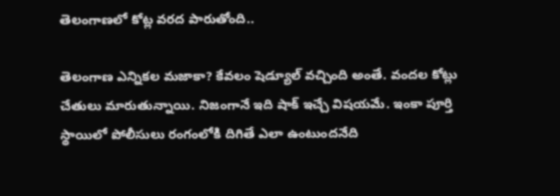తెలంగాణలో కోట్ల వరద పారుతోంది..

తెలంగాణ ఎన్నికల మజాకా? కేవలం షెడ్యూల్ వచ్చింది అంతే. వందల కోట్లు చేతులు మారుతున్నాయి. నిజంగానే ఇది షాక్ ఇచ్చే విషయమే. ఇంకా పూర్తి స్థాయిలో పోలీసులు రంగంలోకి దిగితే ఎలా ఉంటుందనేది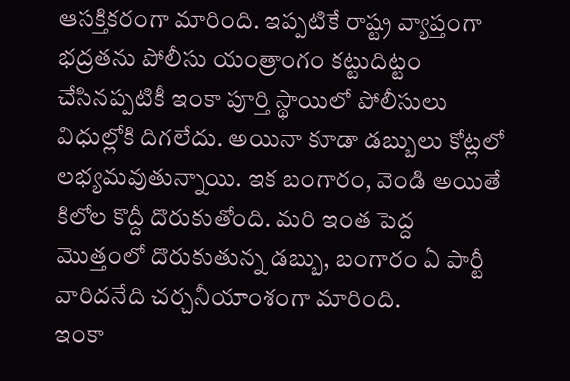ఆసక్తికరంగా మారింది. ఇప్పటికే రాష్ట్ర వ్యాప్తంగా భద్రతను పోలీసు యంత్రాంగం కట్టుదిట్టం చేసినప్పటికీ ఇంకా పూర్తి స్థాయిలో పోలీసులు విధుల్లోకి దిగలేదు. అయినా కూడా డబ్బులు కోట్లలో లభ్యమవుతున్నాయి. ఇక బంగారం, వెండి అయితే కిలోల కొద్దీ దొరుకుతోంది. మరి ఇంత పెద్ద మొత్తంలో దొరుకుతున్న డబ్బు, బంగారం ఏ పార్టీ వారిదనేది చర్చనీయాంశంగా మారింది.
ఇంకా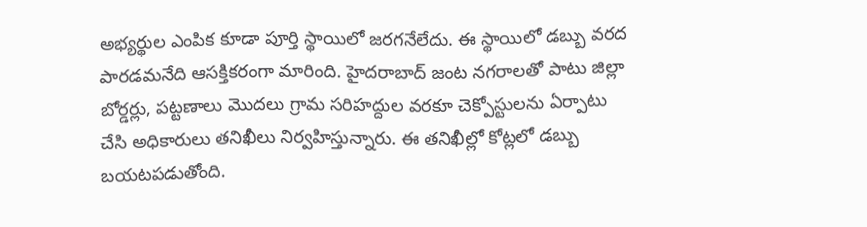అభ్యర్థుల ఎంపిక కూడా పూర్తి స్థాయిలో జరగనేలేదు. ఈ స్థాయిలో డబ్బు వరద పారడమనేది ఆసక్తికరంగా మారింది. హైదరాబాద్ జంట నగరాలతో పాటు జిల్లా బోర్డర్లు, పట్టణాలు మొదలు గ్రామ సరిహద్దుల వరకూ చెక్పోస్టులను ఏర్పాటు చేసి అధికారులు తనిఖీలు నిర్వహిస్తున్నారు. ఈ తనిఖీల్లో కోట్లలో డబ్బు బయటపడుతోంది.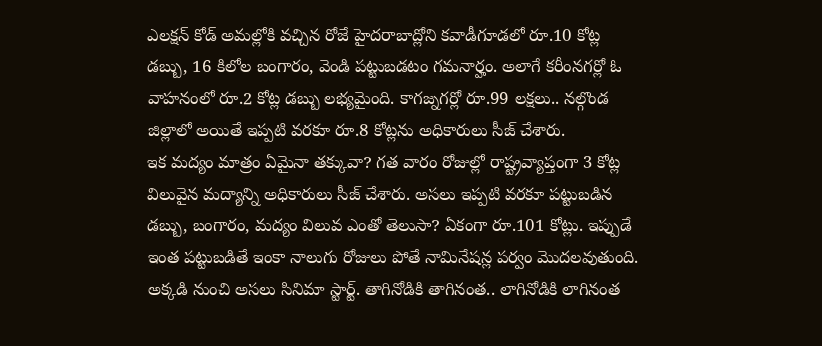ఎలక్షన్ కోడ్ అమల్లోకి వచ్చిన రోజే హైదరాబాద్లోని కవాడీగూడలో రూ.10 కోట్ల డబ్బు, 16 కిలోల బంగారం, వెండి పట్టుబడటం గమనార్హం. అలాగే కరీంనగర్లో ఓ వాహనంలో రూ.2 కోట్ల డబ్బు లభ్యమైంది. కాగజ్నగర్లో రూ.99 లక్షలు.. నల్గొండ జిల్లాలో అయితే ఇప్పటి వరకూ రూ.8 కోట్లను అధికారులు సీజ్ చేశారు.
ఇక మద్యం మాత్రం ఏమైనా తక్కువా? గత వారం రోజుల్లో రాష్ట్రవ్యాప్తంగా 3 కోట్ల విలువైన మద్యాన్ని అధికారులు సీజ్ చేశారు. అసలు ఇప్పటి వరకూ పట్టుబడిన డబ్బు, బంగారం, మద్యం విలువ ఎంతో తెలుసా? ఏకంగా రూ.101 కోట్లు. ఇప్పుడే ఇంత పట్టుబడితే ఇంకా నాలుగు రోజులు పోతే నామినేషన్ల పర్వం మొదలవుతుంది. అక్కడి నుంచి అసలు సినిమా స్టార్ట్. తాగినోడికి తాగినంత.. లాగినోడికి లాగినంత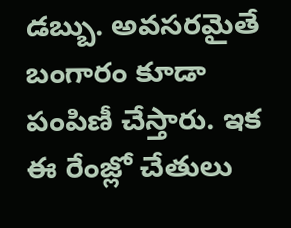డబ్బు. అవసరమైతే బంగారం కూడా పంపిణీ చేస్తారు. ఇక ఈ రేంజ్లో చేతులు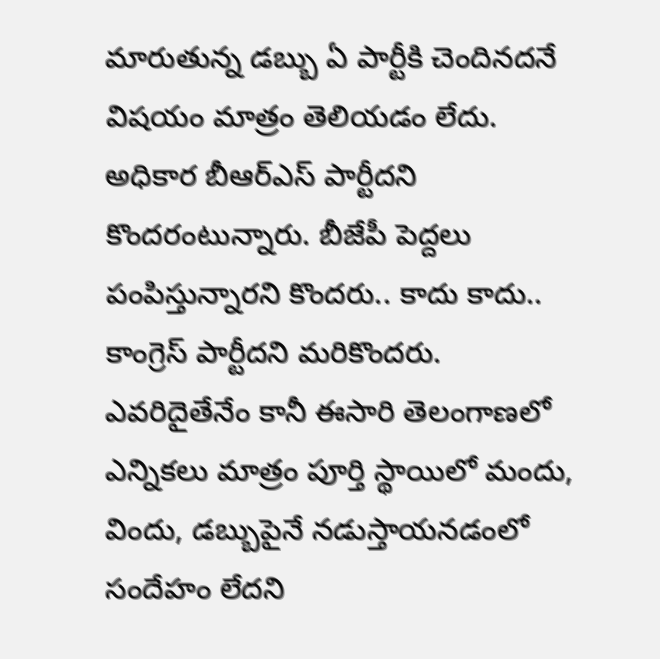మారుతున్న డబ్బు ఏ పార్టీకి చెందినదనే విషయం మాత్రం తెలియడం లేదు. అధికార బీఆర్ఎస్ పార్టీదని కొందరంటున్నారు. బీజేపీ పెద్దలు పంపిస్తున్నారని కొందరు.. కాదు కాదు.. కాంగ్రెస్ పార్టీదని మరికొందరు. ఎవరిదైతేనేం కానీ ఈసారి తెలంగాణలో ఎన్నికలు మాత్రం పూర్తి స్థాయిలో మందు, విందు, డబ్బుపైనే నడుస్తాయనడంలో సందేహం లేదని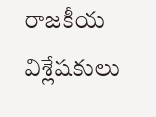రాజకీయ విశ్లేషకులు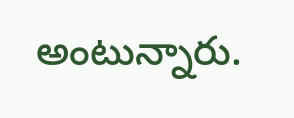అంటున్నారు.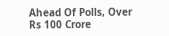Ahead Of Polls, Over Rs 100 Crore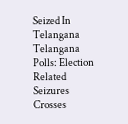Seized In Telangana
Telangana Polls: Election Related Seizures Crosses